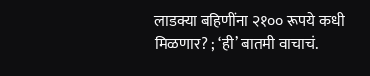लाडक्या बहिणींना २१०० रूपये कधी मिळणार? ; ‘ही’ बातमी वाचाचं.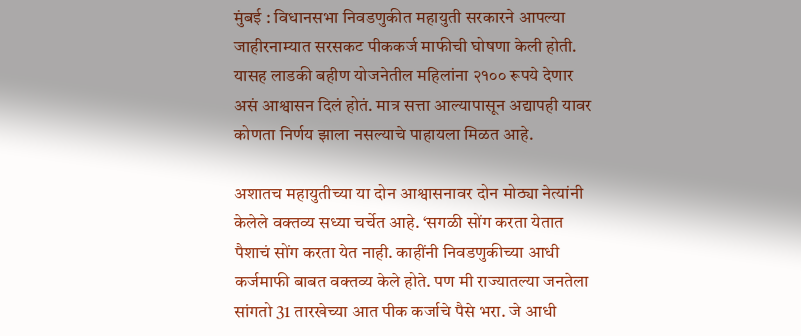मुंबई : विधानसभा निवडणुकीत महायुती सरकारने आपल्या जाहीरनाम्यात सरसकट पीककर्ज माफीची घोषणा केली होती. यासह लाडकी बहीण योजनेतील महिलांना २१०० रूपये देणार असं आश्वासन दिलं होतं. मात्र सत्ता आल्यापासून अद्यापही यावर कोणता निर्णय झाला नसल्याचे पाहायला मिळत आहे.

अशातच महायुतीच्या या दोन आश्वासनावर दोन मोठ्या नेत्यांनी केलेले वक्तव्य सध्या चर्चेत आहे. ‘सगळी सोंग करता येतात पैशाचं सोंग करता येत नाही. काहींनी निवडणुकीच्या आधी कर्जमाफी बाबत वक्तव्य केले होते. पण मी राज्यातल्या जनतेला सांगतो 31 तारखेच्या आत पीक कर्जाचे पैसे भरा. जे आधी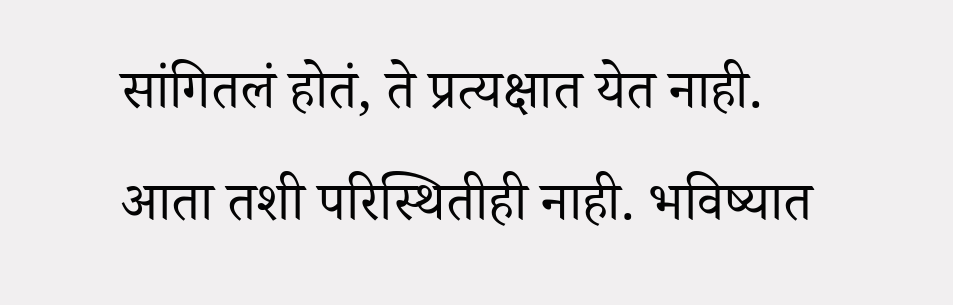सांगितलं होतं, ते प्रत्यक्षात येत नाही. आता तशी परिस्थितीही नाही. भविष्यात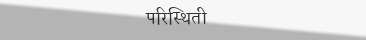परिस्थिती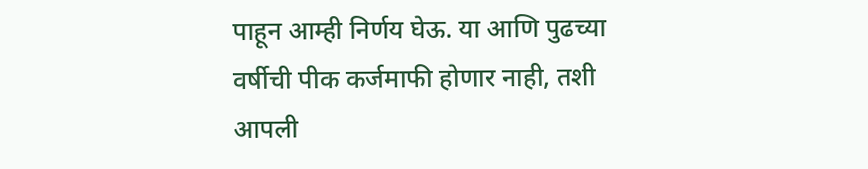पाहून आम्ही निर्णय घेऊ. या आणि पुढच्या वर्षीची पीक कर्जमाफी होणार नाही, तशी आपली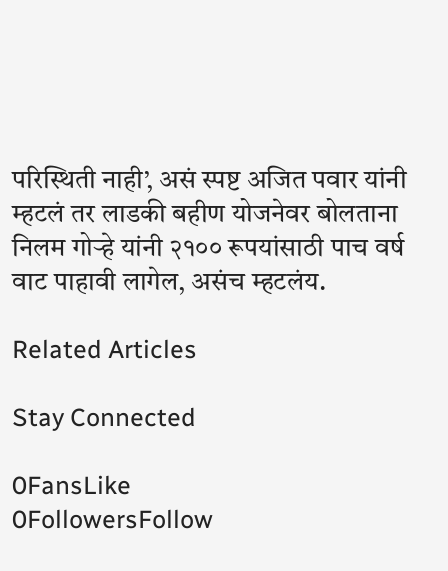परिस्थिती नाही’, असं स्पष्ट अजित पवार यांनी म्हटलं तर लाडकी बहीण योजनेवर बोलताना निलम गोर्‍हे यांनी २१०० रूपयांसाठी पाच वर्ष वाट पाहावी लागेल, असंच म्हटलंय.

Related Articles

Stay Connected

0FansLike
0FollowersFollow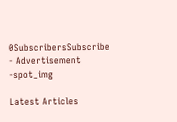0SubscribersSubscribe
- Advertisement -spot_img

Latest Articles